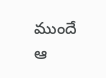ముందే ఆ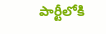పార్టీలోకి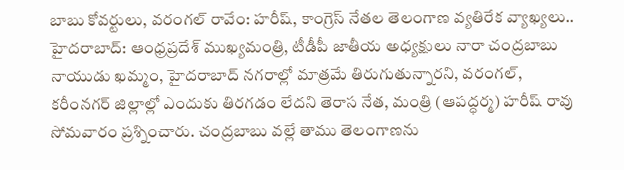బాబు కోవర్టులు, వరంగల్ రావేం: హరీష్, కాంగ్రెస్ నేతల తెలంగాణ వ్యతిరేక వ్యాఖ్యలు..
హైదరాబాద్: ఆంధ్రప్రదేశ్ ముఖ్యమంత్రి, టీడీపీ జాతీయ అధ్యక్షులు నారా చంద్రబాబు నాయుడు ఖమ్మం, హైదరాబాద్ నగరాల్లో మాత్రమే తిరుగుతున్నారని, వరంగల్, కరీంనగర్ జిల్లాల్లో ఎందుకు తిరగడం లేదని తెరాస నేత, మంత్రి (ఆపద్ధర్మ) హరీష్ రావు సోమవారం ప్రశ్నించారు. చంద్రబాబు వల్లే తాము తెలంగాణను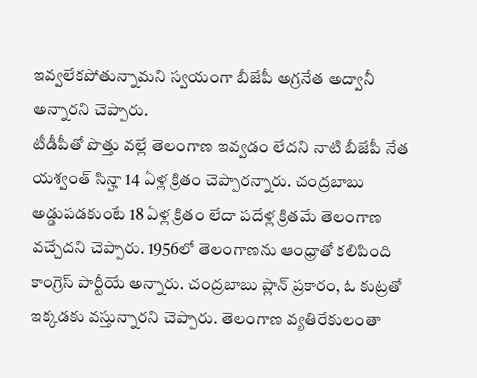ఇవ్వలేకపోతున్నామని స్వయంగా బీజేపీ అగ్రనేత అద్వానీ అన్నారని చెప్పారు.
టీడీపీతో పొత్తు వల్లే తెలంగాణ ఇవ్వడం లేదని నాటి బీజేపీ నేత యశ్వంత్ సిన్హా 14 ఏళ్ల క్రితం చెప్పారన్నారు. చంద్రబాబు అడ్డుపడకుంటే 18 ఏళ్ల క్రితం లేదా పదేళ్ల క్రితమే తెలంగాణ వచ్చేదని చెప్పారు. 1956లో తెలంగాణను ఆంధ్రాతో కలిపింది కాంగ్రెస్ పార్టీయే అన్నారు. చంద్రబాబు ప్లాన్ ప్రకారం, ఓ కుట్రతో ఇక్కడకు వస్తున్నారని చెప్పారు. తెలంగాణ వ్యతిరేకులంతా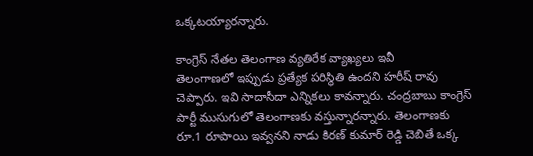ఒక్కటయ్యారన్నారు.

కాంగ్రెస్ నేతల తెలంగాణ వ్యతిరేక వ్యాఖ్యలు ఇవీ
తెలంగాణలో ఇప్పుడు ప్రత్యేక పరిస్థితి ఉందని హరీష్ రావు చెప్పారు. ఇవి సాదాసీదా ఎన్నికలు కావన్నారు. చంద్రబాబు కాంగ్రెస్ పార్టీ ముసుగులో తెలంగాణకు వస్తున్నారన్నారు. తెలంగాణకు రూ.1 రూపాయి ఇవ్వనని నాడు కిరణ్ కుమార్ రెడ్డి చెబితే ఒక్క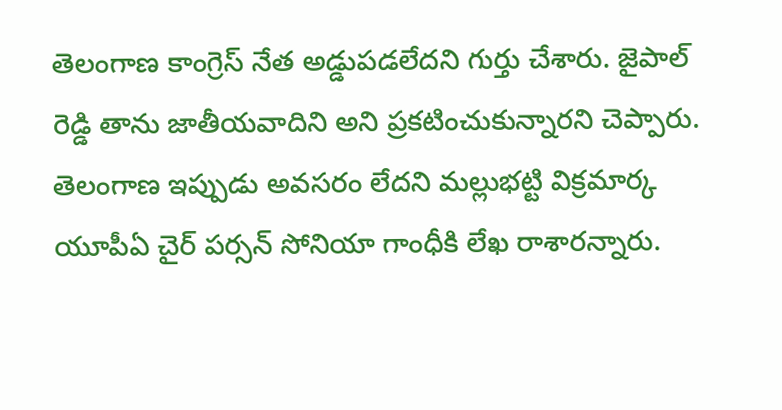తెలంగాణ కాంగ్రెస్ నేత అడ్డుపడలేదని గుర్తు చేశారు. జైపాల్ రెడ్డి తాను జాతీయవాదిని అని ప్రకటించుకున్నారని చెప్పారు. తెలంగాణ ఇప్పుడు అవసరం లేదని మల్లుభట్టి విక్రమార్క యూపీఏ చైర్ పర్సన్ సోనియా గాంధీకి లేఖ రాశారన్నారు.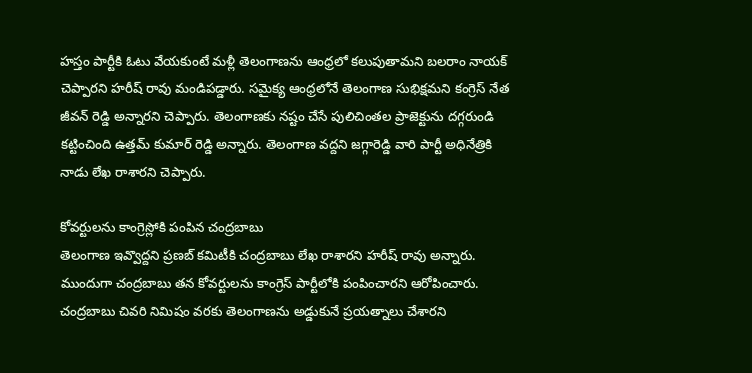హస్తం పార్టీకి ఓటు వేయకుంటే మళ్లీ తెలంగాణను ఆంధ్రలో కలుపుతామని బలరాం నాయక్ చెప్పారని హరీష్ రావు మండిపడ్డారు. సమైక్య ఆంధ్రలోనే తెలంగాణ సుభిక్షమని కంగ్రెస్ నేత జీవన్ రెడ్డి అన్నారని చెప్పారు. తెలంగాణకు నష్టం చేసే పులిచింతల ప్రాజెక్టును దగ్గరుండి కట్టించింది ఉత్తమ్ కుమార్ రెడ్డి అన్నారు. తెలంగాణ వద్దని జగ్గారెడ్డి వారి పార్టీ అధినేత్రికి నాడు లేఖ రాశారని చెప్పారు.

కోవర్టులను కాంగ్రెస్లోకి పంపిన చంద్రబాబు
తెలంగాణ ఇవ్వొద్దని ప్రణబ్ కమిటీకి చంద్రబాబు లేఖ రాశారని హరీష్ రావు అన్నారు. ముందుగా చంద్రబాబు తన కోవర్టులను కాంగ్రెస్ పార్టీలోకి పంపించారని ఆరోపించారు. చంద్రబాబు చివరి నిమిషం వరకు తెలంగాణను అడ్డుకునే ప్రయత్నాలు చేశారని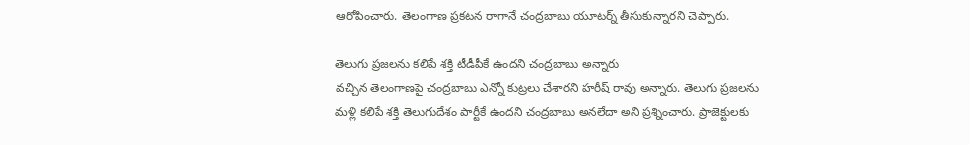ఆరోపించారు. తెలంగాణ ప్రకటన రాగానే చంద్రబాబు యూటర్న్ తీసుకున్నారని చెప్పారు.

తెలుగు ప్రజలను కలిపే శక్తి టీడీపీకే ఉందని చంద్రబాబు అన్నారు
వచ్చిన తెలంగాణపై చంద్రబాబు ఎన్నో కుట్రలు చేశారని హరీష్ రావు అన్నారు. తెలుగు ప్రజలను మళ్లి కలిపే శక్తి తెలుగుదేశం పార్టీకే ఉందని చంద్రబాబు అనలేదా అని ప్రశ్నించారు. ప్రాజెక్టులకు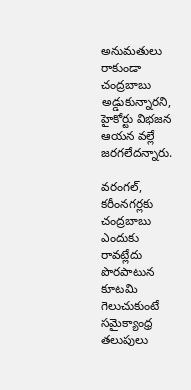అనుమతులు రాకుండా చంద్రబాబు అడ్డుకున్నారని, హైకోర్టు విభజన ఆయన వల్లే జరగలేదన్నారు.

వరంగల్, కరీంనగర్లకు చంద్రబాబు ఎందుకు రావట్లేదు
పొరపాటున కూటమి గెలుచుకుంటే సమైక్యాంధ్ర తలుపులు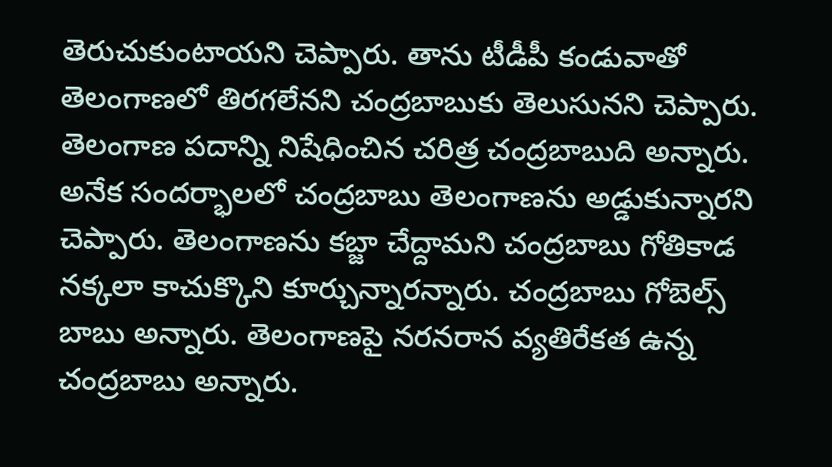తెరుచుకుంటాయని చెప్పారు. తాను టీడీపీ కండువాతో తెలంగాణలో తిరగలేనని చంద్రబాబుకు తెలుసునని చెప్పారు. తెలంగాణ పదాన్ని నిషేధించిన చరిత్ర చంద్రబాబుది అన్నారు. అనేక సందర్భాలలో చంద్రబాబు తెలంగాణను అడ్డుకున్నారని చెప్పారు. తెలంగాణను కబ్జా చేద్దామని చంద్రబాబు గోతికాడ నక్కలా కాచుక్కొని కూర్చున్నారన్నారు. చంద్రబాబు గోబెల్స్ బాబు అన్నారు. తెలంగాణపై నరనరాన వ్యతిరేకత ఉన్న చంద్రబాబు అన్నారు.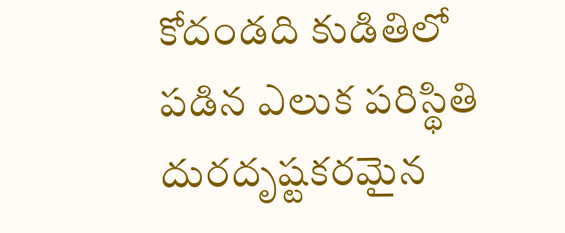కోదండది కుడితిలో పడిన ఎలుక పరిస్థితి
దురదృష్టకరమైన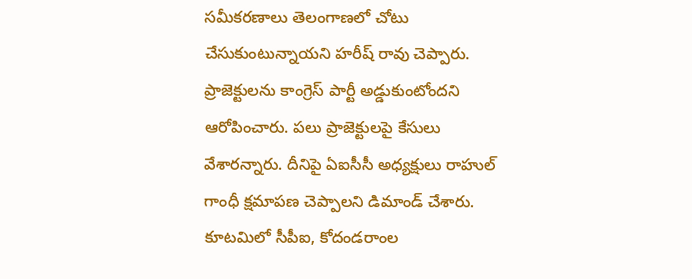సమీకరణాలు తెలంగాణలో చోటు చేసుకుంటున్నాయని హరీష్ రావు చెప్పారు. ప్రాజెక్టులను కాంగ్రెస్ పార్టీ అడ్డుకుంటోందని ఆరోపించారు. పలు ప్రాజెక్టులపై కేసులు వేశారన్నారు. దీనిపై ఏఐసీసీ అధ్యక్షులు రాహుల్ గాంధీ క్షమాపణ చెప్పాలని డిమాండ్ చేశారు. కూటమిలో సీపీఐ, కోదండరాంల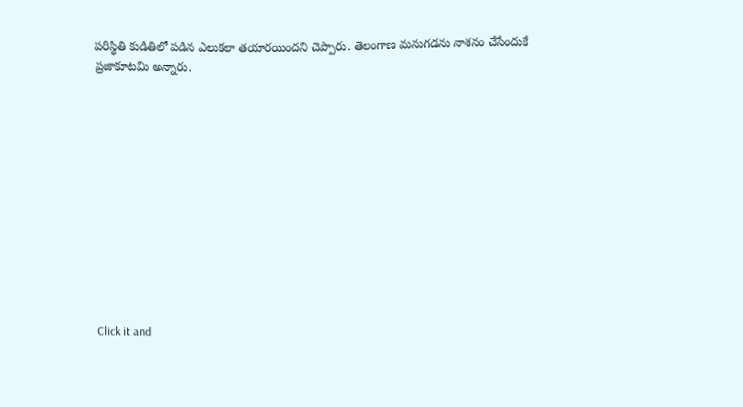పరిస్థితి కుడితిలో పడిన ఎలుకలా తయారయిందని చెప్పారు. తెలంగాణ మనుగడను నాశనం చేసేందుకే ప్రజాకూటమి అన్నారు.












Click it and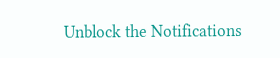Unblock the Notifications